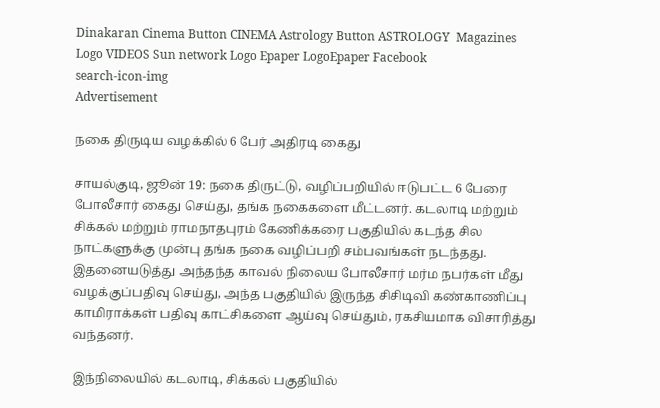Dinakaran Cinema Button CINEMA Astrology Button ASTROLOGY  Magazines Logo VIDEOS Sun network Logo Epaper LogoEpaper Facebook
search-icon-img
Advertisement

நகை திருடிய வழக்கில் 6 பேர் அதிரடி கைது

சாயல்குடி, ஜூன் 19: நகை திருட்டு, வழிப்பறியில் ஈடுபட்ட 6 பேரை போலீசார் கைது செய்து, தங்க நகைகளை மீட்டனர். கடலாடி மற்றும் சிக்கல் மற்றும் ராமநாதபுரம் கேணிக்கரை பகுதியில் கடந்த சில நாட்களுக்கு முன்பு தங்க நகை வழிப்பறி சம்பவங்கள் நடந்தது. இதனையடுத்து அந்தந்த காவல் நிலைய போலீசார் மர்ம நபர்கள் மீது வழக்குப்பதிவு செய்து, அந்த பகுதியில் இருந்த சிசிடிவி கண்காணிப்பு காமிராக்கள் பதிவு காட்சிகளை ஆய்வு செய்தும், ரகசியமாக விசாரித்து வந்தனர்.

இந்நிலையில் கடலாடி, சிக்கல் பகுதியில்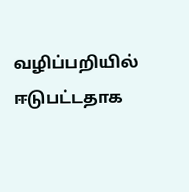வழிப்பறியில் ஈடுபட்டதாக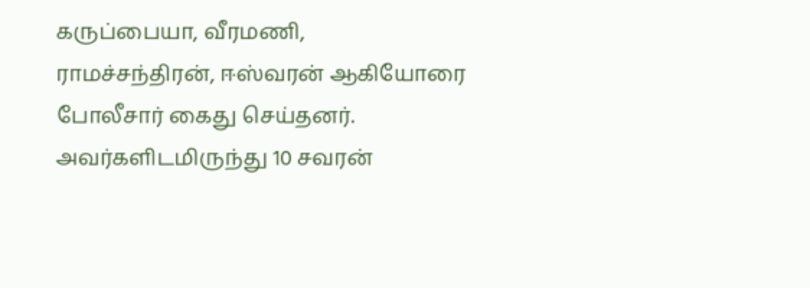கருப்பையா, வீரமணி, ராமச்சந்திரன், ஈஸ்வரன் ஆகியோரை போலீசார் கைது செய்தனர். அவர்களிடமிருந்து 10 சவரன்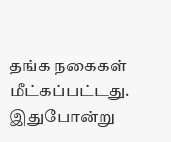தங்க நகைகள் மீட்கப்பட்டது. இதுபோன்று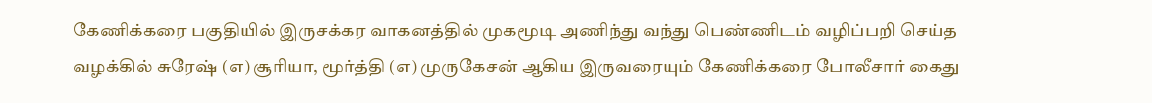கேணிக்கரை பகுதியில் இருசக்கர வாகனத்தில் முகமூடி அணிந்து வந்து பெண்ணிடம் வழிப்பறி செய்த வழக்கில் சுரேஷ் (எ) சூரியா, மூர்த்தி (எ) முருகேசன் ஆகிய இருவரையும் கேணிக்கரை போலீசார் கைது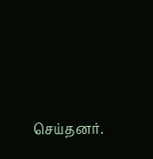செய்தனர்.